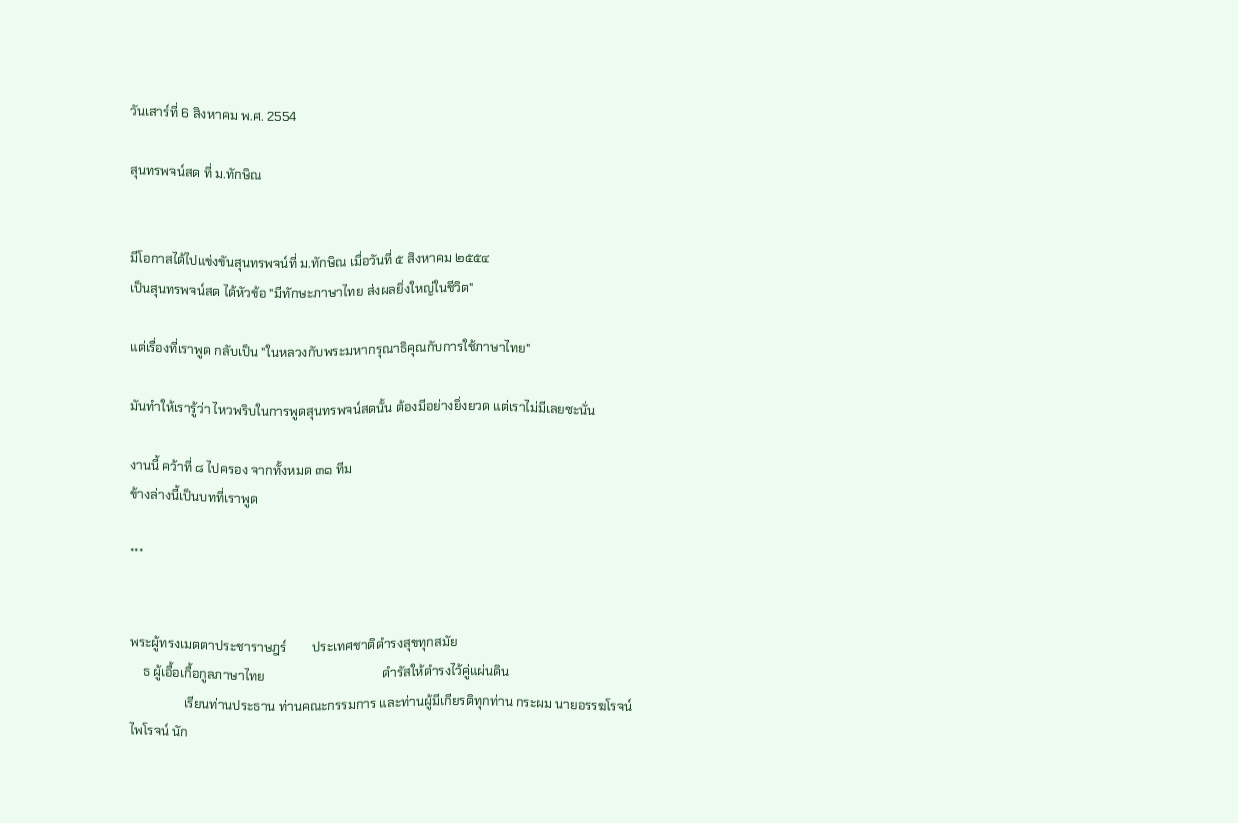วันเสาร์ที่ 6 สิงหาคม พ.ศ. 2554

สุนทรพจน์สด ที่ ม.ทักษิณ


มีโอกาสได้ไปแข่งขันสุนทรพจน์ที่ ม.ทักษิณ เมื่อวันที่ ๕ สิงหาคม ๒๕๕๔
เป็นสุนทรพจน์สด ได้หัวข้อ "มีทักษะภาษาไทย ส่งผลยิ่งใหญ่ในชีวิต"

แต่เรื่องที่เราพูด กลับเป็น "ในหลวงกับพระมหากรุณาธิคุณกับการใช้ภาษาไทย"

มันทำให้เรารู้ว่า ไหวพริบในการพูดสุนทรพจน์สดนั้น ต้องมีอย่างยิ่งยวด แต่เราไม่มีเลยซะนั่น

งานนี้ คว้าที่ ๘ ไปครอง จากทั้งหมด ๓๑ ทีม
ข้างล่างนี้เป็นบทที่เราพูด

***


พระผู้ทรงเมตตาประชาราษฎร์        ประเทศชาติดำรงสุขทุกสมัย
    ธ ผู้เอื้อเกื้อกูลภาษาไทย                                     ดำรัสให้ดำรงไว้คู่แผ่นดิน
                 เรียนท่านประธาน ท่านคณะกรรมการ และท่านผู้มีเกียรติทุกท่าน กระผม นายอรรฆโรจน์ ไพโรจน์ นัก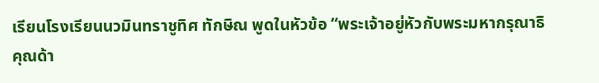เรียนโรงเรียนนวมินทราชูทิศ ทักษิณ พูดในหัวข้อ “พระเจ้าอยู่หัวกับพระมหากรุณาธิคุณด้า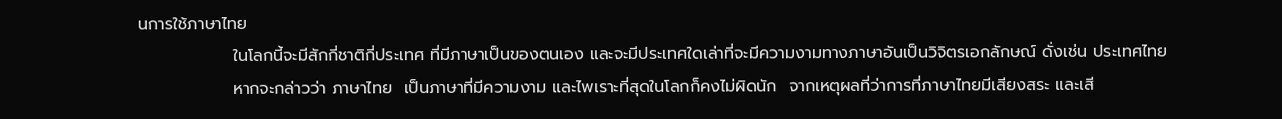นการใช้ภาษาไทย
                ในโลกนี้จะมีสักกี่ชาติกี่ประเทศ ที่มีภาษาเป็นของตนเอง และจะมีประเทศใดเล่าที่จะมีความงามทางภาษาอันเป็นวิจิตรเอกลักษณ์ ดั่งเช่น ประเทศไทย
                หากจะกล่าวว่า ภาษาไทย  เป็นภาษาที่มีความงาม และไพเราะที่สุดในโลกก็คงไม่ผิดนัก  จากเหตุผลที่ว่าการที่ภาษาไทยมีเสียงสระ และเสี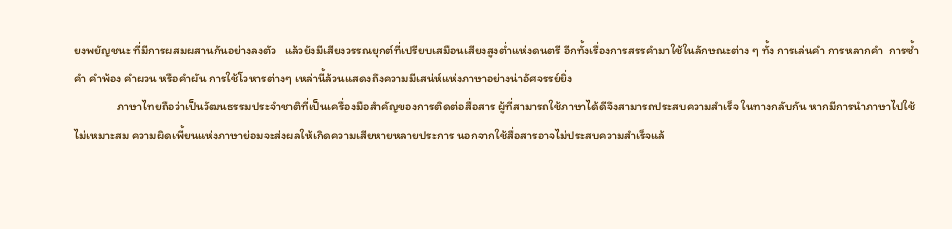ยงพยัญชนะ ที่มีการผสมผสานกันอย่างลงตัว   แล้วยังมีเสียงวรรณยุกต์ที่เปรียบเสมือนเสียงสูงต่ำแห่งดนตรี อีกทั้งเรื่องการสรรคำมาใช้ในลักษณะต่าง ๆ ทั้ง การเล่นคำ การหลากคำ  การซ้ำคำ คำพ้อง คำผวน หรือคำผัน การใช้โวหารต่างๆ เหล่านี้ล้วนแสดงถึงความมีเสน่ห์แห่งภาษาอย่างน่าอัศจรรย์ยิ่ง
                ภาษาไทยถือว่าเป็นวัฒนธรรมประจำชาติที่เป็นเครื่องมือสำคัญของการติดต่อสื่อสาร ผู้ที่สามารถใช้ภาษาได้ดีจึงสามารถประสบความสำเร็จ ในทางกลับกัน หากมีการนำภาษาไปใช้ไม่เหมาะสม ความผิดเพี้ยนแห่งภาษาย่อมจะส่งผลให้เกิดความเสียหายหลายประการ นอกจากใช้สื่อสารอาจไม่ประสบความสำเร็จแล้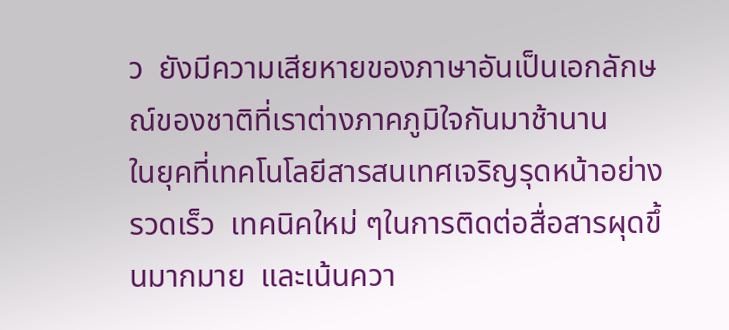ว  ยังมีความเสียหายของภาษาอันเป็นเอกลักษณ์ของชาติที่เราต่างภาคภูมิใจกันมาช้านาน
ในยุคที่เทคโนโลยีสารสนเทศเจริญรุดหน้าอย่างรวดเร็ว  เทคนิคใหม่ ๆในการติดต่อสื่อสารผุดขึ้นมากมาย  และเน้นควา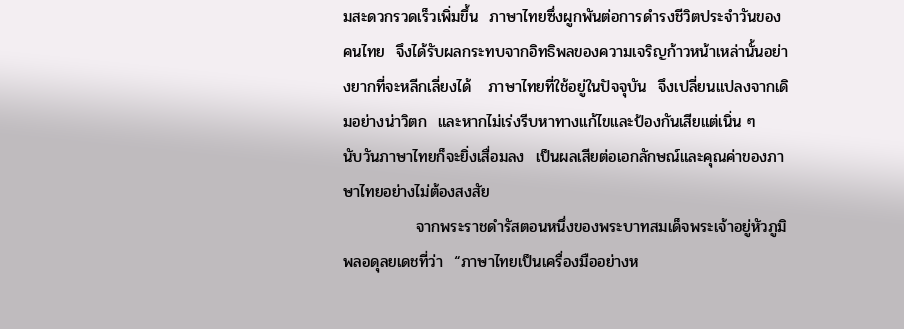มสะดวกรวดเร็วเพิ่มขึ้น  ภาษาไทยซึ่งผูกพันต่อการดำรงชีวิตประจำวันของคนไทย  จึงได้รับผลกระทบจากอิทธิพลของความเจริญก้าวหน้าเหล่านั้นอย่างยากที่จะหลีกเลี่ยงได้   ภาษาไทยที่ใช้อยู่ในปัจจุบัน  จึงเปลี่ยนแปลงจากเดิมอย่างน่าวิตก  และหากไม่เร่งรีบหาทางแก้ไขและป้องกันเสียแต่เนิ่น ๆ   นับวันภาษาไทยก็จะยิ่งเสื่อมลง  เป็นผลเสียต่อเอกลักษณ์และคุณค่าของภาษาไทยอย่างไม่ต้องสงสัย
             จากพระราชดำรัสตอนหนึ่งของพระบาทสมเด็จพระเจ้าอยู่หัวภูมิพลอดุลยเดชที่ว่า  “ภาษาไทยเป็นเครื่องมืออย่างห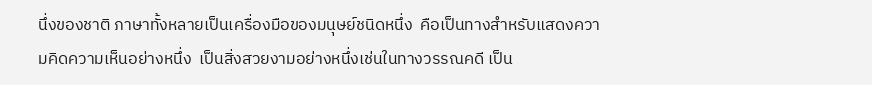นึ่งของชาติ ภาษาทั้งหลายเป็นเครื่องมือของมนุษย์ชนิดหนึ่ง  คือเป็นทางสำหรับแสดงความคิดความเห็นอย่างหนึ่ง  เป็นสิ่งสวยงามอย่างหนึ่งเช่นในทางวรรณคดี เป็น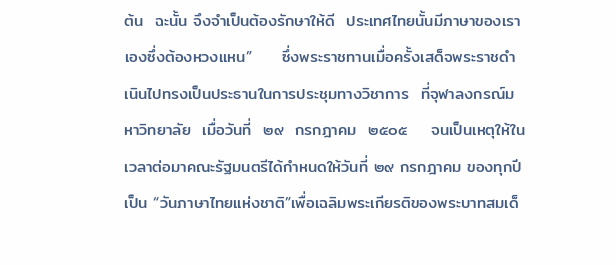ต้น  ฉะนั้น จึงจำเป็นต้องรักษาให้ดี  ประเทศไทยนั้นมีภาษาของเราเองซึ่งต้องหวงแหน”     ซึ่งพระราชทานเมื่อครั้งเสด็จพระราชดำเนินไปทรงเป็นประธานในการประชุมทางวิชาการ  ที่จุฬาลงกรณ์มหาวิทยาลัย  เมื่อวันที่  ๒๙  กรกฎาคม  ๒๕๐๕    จนเป็นเหตุให้ในเวลาต่อมาคณะรัฐมนตรีได้กำหนดให้วันที่ ๒๙ กรกฎาคม ของทุกปีเป็น “วันภาษาไทยแห่งชาติ”เพื่อเฉลิมพระเกียรติของพระบาทสมเด็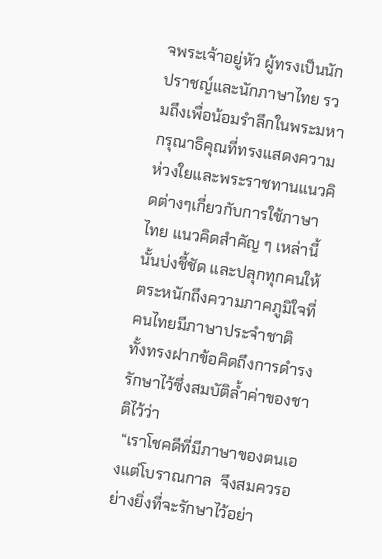จพระเจ้าอยู่หัว ผู้ทรงเป็นนักปราชญ์และนักภาษาไทย รวมถึงเพื่อน้อมรำลึกในพระมหากรุณาธิคุณที่ทรงแสดงความห่วงใยและพระราชทานแนวคิดต่างๆเกี่ยวกับการใช้ภาษาไทย แนวคิดสำคัญ ๆ เหล่านี้นั้นบ่งชี้ชัด และปลุกทุกคนให้ตระหนักถึงความภาคภูมิใจที่คนไทยมีภาษาประจำชาติ  ทั้งทรงฝากข้อคิดถึงการดำรงรักษาไว้ซึ่งสมบัติล้ำค่าของชาติไว้ว่า
 “เราโชคดีที่มีภาษาของตนเองแต่โบราณกาล  จึงสมควรอย่างยิ่งที่จะรักษาไว้อย่า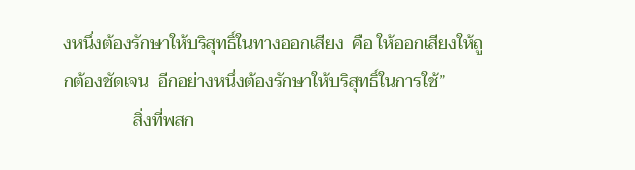งหนึ่งต้องรักษาให้บริสุทธิ์ในทางออกเสียง  คือ ให้ออกเสียงให้ถูกต้องชัดเจน  อีกอย่างหนึ่งต้องรักษาให้บริสุทธิ์ในการใช้”
                สิ่งที่พสก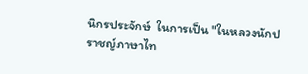นิกรประจักษ์  ในการเป็น "ในหลวงนักปราชญ์ภาษาไท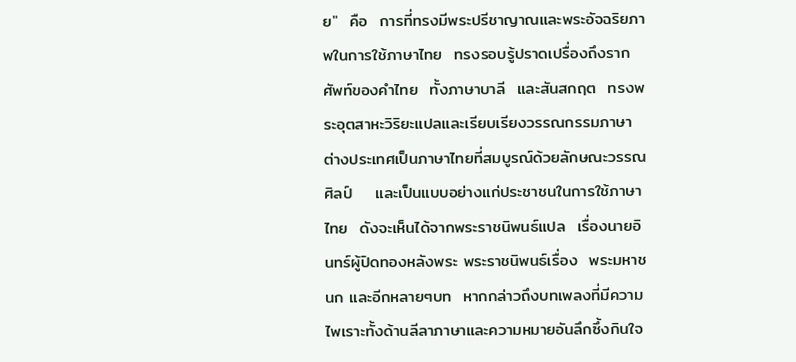ย"  คือ  การที่ทรงมีพระปรีชาญาณและพระอัจฉริยภาพในการใช้ภาษาไทย  ทรงรอบรู้ปราดเปรื่องถึงรากศัพท์ของคำไทย  ทั้งภาษาบาลี  และสันสกฤต  ทรงพระอุตสาหะวิริยะแปลและเรียบเรียงวรรณกรรมภาษาต่างประเทศเป็นภาษาไทยที่สมบูรณ์ด้วยลักษณะวรรณศิลป์    และเป็นแบบอย่างแก่ประชาชนในการใช้ภาษาไทย  ดังจะเห็นได้จากพระราชนิพนธ์แปล  เรื่องนายอินทร์ผู้ปิดทองหลังพระ พระราชนิพนธ์เรื่อง  พระมหาชนก และอีกหลายๆบท  หากกล่าวถึงบทเพลงที่มีความไพเราะทั้งด้านลีลาภาษาและความหมายอันลึกซึ้งกินใจ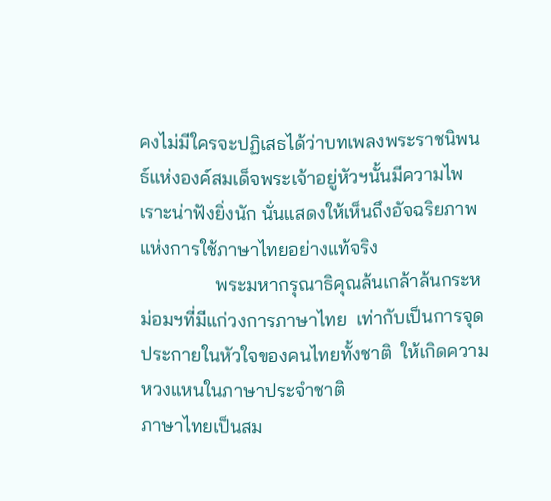คงไม่มีใครจะปฏิเสธได้ว่าบทเพลงพระราชนิพนธ์แห่งองค์สมเด็จพระเจ้าอยู่หัวฯนั้นมีความไพเราะน่าฟังยิ่งนัก นั่นแสดงให้เห็นถึงอัจฉริยภาพแห่งการใช้ภาษาไทยอย่างแท้จริง
                พระมหากรุณาธิคุณล้นเกล้าล้นกระหม่อมฯที่มีแก่วงการภาษาไทย  เท่ากับเป็นการจุดประกายในหัวใจของคนไทยทั้งชาติ  ให้เกิดความหวงแหนในภาษาประจำชาติ
ภาษาไทยเป็นสม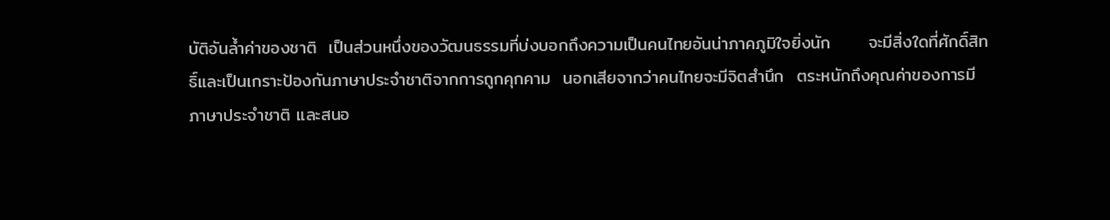บัติอันล้ำค่าของชาติ  เป็นส่วนหนึ่งของวัฒนธรรมที่บ่งบอกถึงความเป็นคนไทยอันน่าภาคภูมิใจยิ่งนัก      จะมีสิ่งใดที่ศักดิ์สิทธิ์และเป็นเกราะป้องกันภาษาประจำชาติจากการถูกคุกคาม  นอกเสียจากว่าคนไทยจะมีจิตสำนึก  ตระหนักถึงคุณค่าของการมีภาษาประจำชาติ และสนอ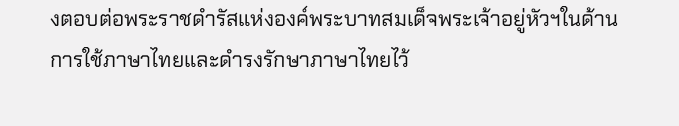งตอบต่อพระราชดำรัสแห่งองค์พระบาทสมเด็จพระเจ้าอยู่หัวฯในด้านการใช้ภาษาไทยและดำรงรักษาภาษาไทยไว้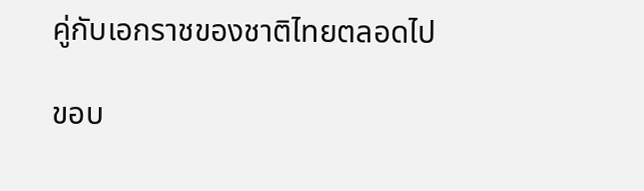คู่กับเอกราชของชาติไทยตลอดไป

ขอบ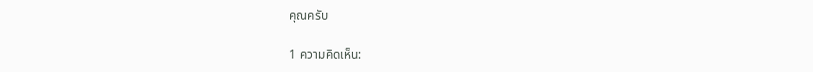คุณครับ

1 ความคิดเห็น: